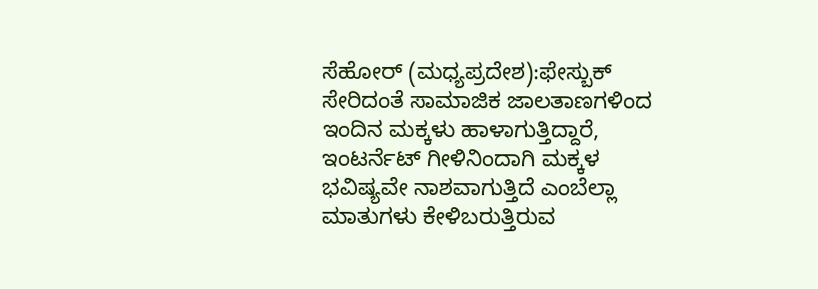ಸೆಹೋರ್ (ಮಧ್ಯಪ್ರದೇಶ):ಫೇಸ್ಬುಕ್ ಸೇರಿದಂತೆ ಸಾಮಾಜಿಕ ಜಾಲತಾಣಗಳಿಂದ ಇಂದಿನ ಮಕ್ಕಳು ಹಾಳಾಗುತ್ತಿದ್ದಾರೆ, ಇಂಟರ್ನೆಟ್ ಗೀಳಿನಿಂದಾಗಿ ಮಕ್ಕಳ ಭವಿಷ್ಯವೇ ನಾಶವಾಗುತ್ತಿದೆ ಎಂಬೆಲ್ಲಾ ಮಾತುಗಳು ಕೇಳಿಬರುತ್ತಿರುವ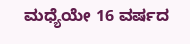ಮಧ್ಯೆಯೇ 16 ವರ್ಷದ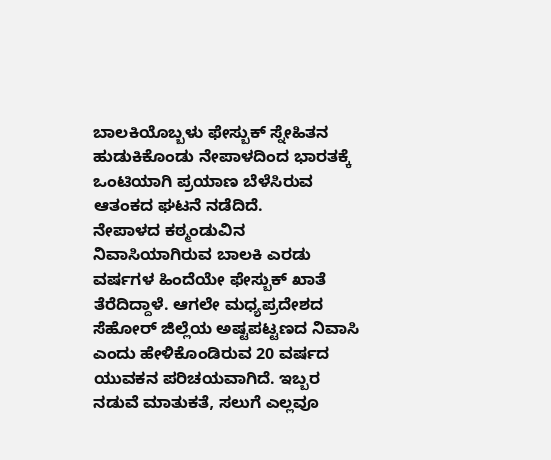ಬಾಲಕಿಯೊಬ್ಬಳು ಫೇಸ್ಬುಕ್ ಸ್ನೇಹಿತನ ಹುಡುಕಿಕೊಂಡು ನೇಪಾಳದಿಂದ ಭಾರತಕ್ಕೆ ಒಂಟಿಯಾಗಿ ಪ್ರಯಾಣ ಬೆಳೆಸಿರುವ ಆತಂಕದ ಘಟನೆ ನಡೆದಿದೆ.
ನೇಪಾಳದ ಕಠ್ಮಂಡುವಿನ ನಿವಾಸಿಯಾಗಿರುವ ಬಾಲಕಿ ಎರಡು ವರ್ಷಗಳ ಹಿಂದೆಯೇ ಫೇಸ್ಬುಕ್ ಖಾತೆ ತೆರೆದಿದ್ದಾಳೆ. ಆಗಲೇ ಮಧ್ಯಪ್ರದೇಶದ ಸೆಹೋರ್ ಜಿಲ್ಲೆಯ ಅಷ್ಟಪಟ್ಟಣದ ನಿವಾಸಿ ಎಂದು ಹೇಳಿಕೊಂಡಿರುವ 20 ವರ್ಷದ ಯುವಕನ ಪರಿಚಯವಾಗಿದೆ. ಇಬ್ಬರ ನಡುವೆ ಮಾತುಕತೆ, ಸಲುಗೆ ಎಲ್ಲವೂ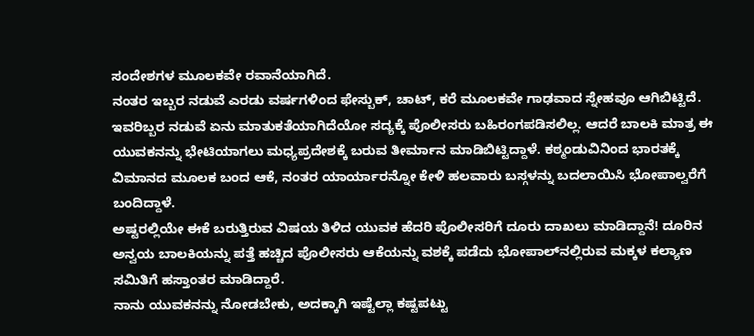ಸಂದೇಶಗಳ ಮೂಲಕವೇ ರವಾನೆಯಾಗಿದೆ.
ನಂತರ ಇಬ್ಬರ ನಡುವೆ ಎರಡು ವರ್ಷಗಳಿಂದ ಫೇಸ್ಬುಕ್, ಚಾಟ್, ಕರೆ ಮೂಲಕವೇ ಗಾಢವಾದ ಸ್ನೇಹವೂ ಆಗಿಬಿಟ್ಟಿದೆ.
ಇವರಿಬ್ಬರ ನಡುವೆ ಏನು ಮಾತುಕತೆಯಾಗಿದೆಯೋ ಸದ್ಯಕ್ಕೆ ಪೊಲೀಸರು ಬಹಿರಂಗಪಡಿಸಲಿಲ್ಲ. ಆದರೆ ಬಾಲಕಿ ಮಾತ್ರ ಈ ಯುವಕನನ್ನು ಭೇಟಿಯಾಗಲು ಮಧ್ಯಪ್ರದೇಶಕ್ಕೆ ಬರುವ ತೀರ್ಮಾನ ಮಾಡಿಬಿಟ್ಟಿದ್ದಾಳೆ. ಕಠ್ಮಂಡುವಿನಿಂದ ಭಾರತಕ್ಕೆ ವಿಮಾನದ ಮೂಲಕ ಬಂದ ಆಕೆ, ನಂತರ ಯಾರ್ಯಾರನ್ನೋ ಕೇಳಿ ಹಲವಾರು ಬಸ್ಗಳನ್ನು ಬದಲಾಯಿಸಿ ಭೋಪಾಲ್ವರೆಗೆ ಬಂದಿದ್ದಾಳೆ.
ಅಷ್ಟರಲ್ಲಿಯೇ ಈಕೆ ಬರುತ್ತಿರುವ ವಿಷಯ ತಿಳಿದ ಯುವಕ ಹೆದರಿ ಪೊಲೀಸರಿಗೆ ದೂರು ದಾಖಲು ಮಾಡಿದ್ದಾನೆ! ದೂರಿನ ಅನ್ವಯ ಬಾಲಕಿಯನ್ನು ಪತ್ತೆ ಹಚ್ಚಿದ ಪೊಲೀಸರು ಆಕೆಯನ್ನು ವಶಕ್ಕೆ ಪಡೆದು ಭೋಪಾಲ್‌ನಲ್ಲಿರುವ ಮಕ್ಕಳ ಕಲ್ಯಾಣ ಸಮಿತಿಗೆ ಹಸ್ತಾಂತರ ಮಾಡಿದ್ದಾರೆ.
ನಾನು ಯುವಕನನ್ನು ನೋಡಬೇಕು, ಅದಕ್ಕಾಗಿ ಇಷ್ಟೆಲ್ಲಾ ಕಷ್ಟಪಟ್ಟು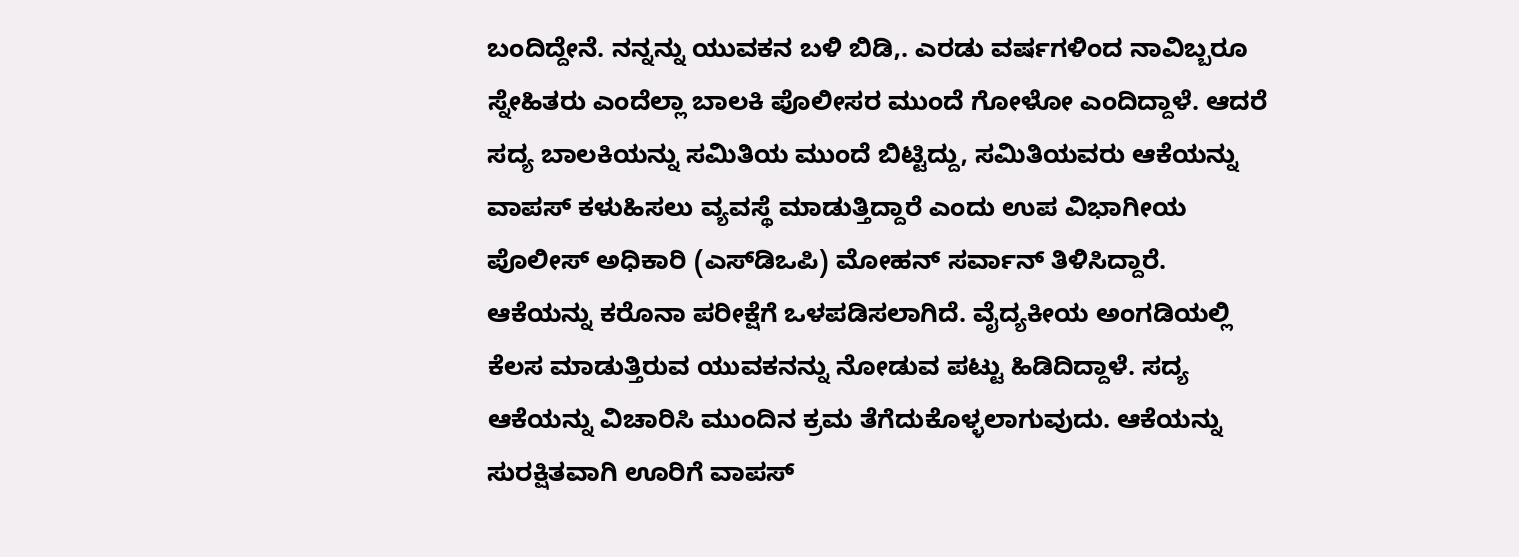ಬಂದಿದ್ದೇನೆ. ನನ್ನನ್ನು ಯುವಕನ ಬಳಿ ಬಿಡಿ,. ಎರಡು ವರ್ಷಗಳಿಂದ ನಾವಿಬ್ಬರೂ ಸ್ನೇಹಿತರು ಎಂದೆಲ್ಲಾ ಬಾಲಕಿ ಪೊಲೀಸರ ಮುಂದೆ ಗೋಳೋ ಎಂದಿದ್ದಾಳೆ. ಆದರೆ ಸದ್ಯ ಬಾಲಕಿಯನ್ನು ಸಮಿತಿಯ ಮುಂದೆ ಬಿಟ್ಟಿದ್ದು, ಸಮಿತಿಯವರು ಆಕೆಯನ್ನು ವಾಪಸ್ ಕಳುಹಿಸಲು ವ್ಯವಸ್ಥೆ ಮಾಡುತ್ತಿದ್ದಾರೆ ಎಂದು ಉಪ ವಿಭಾಗೀಯ ಪೊಲೀಸ್ ಅಧಿಕಾರಿ (ಎಸ್‌ಡಿಒಪಿ) ಮೋಹನ್ ಸರ್ವಾನ್ ತಿಳಿಸಿದ್ದಾರೆ.
ಆಕೆಯನ್ನು ಕರೊನಾ ಪರೀಕ್ಷೆಗೆ ಒಳಪಡಿಸಲಾಗಿದೆ. ವೈದ್ಯಕೀಯ ಅಂಗಡಿಯಲ್ಲಿ ಕೆಲಸ ಮಾಡುತ್ತಿರುವ ಯುವಕನನ್ನು ನೋಡುವ ಪಟ್ಟು ಹಿಡಿದಿದ್ದಾಳೆ. ಸದ್ಯ ಆಕೆಯನ್ನು ವಿಚಾರಿಸಿ ಮುಂದಿನ ಕ್ರಮ ತೆಗೆದುಕೊಳ್ಳಲಾಗುವುದು. ಆಕೆಯನ್ನು ಸುರಕ್ಷಿತವಾಗಿ ಊರಿಗೆ ವಾಪಸ್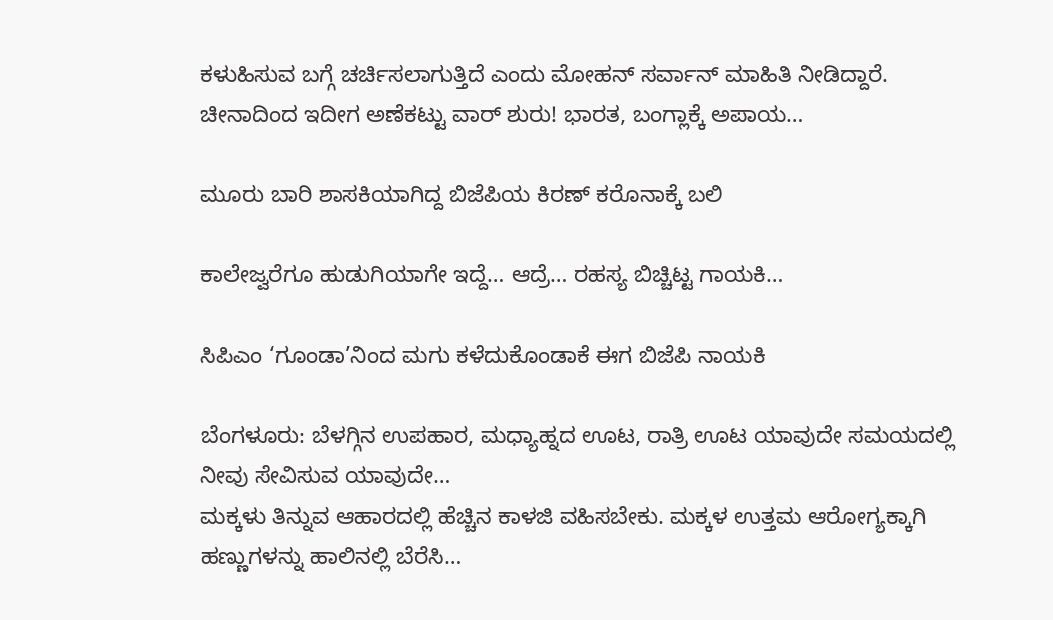ಕಳುಹಿಸುವ ಬಗ್ಗೆ ಚರ್ಚಿಸಲಾಗುತ್ತಿದೆ ಎಂದು ಮೋಹನ್ ಸರ್ವಾನ್ ಮಾಹಿತಿ ನೀಡಿದ್ದಾರೆ.
ಚೀನಾದಿಂದ ಇದೀಗ ಅಣೆಕಟ್ಟು ವಾರ್ ಶುರು! ಭಾರತ, ಬಂಗ್ಲಾಕ್ಕೆ ಅಪಾಯ…

ಮೂರು ಬಾರಿ ಶಾಸಕಿಯಾಗಿದ್ದ ಬಿಜೆಪಿಯ ಕಿರಣ್ ಕರೊನಾಕ್ಕೆ ಬಲಿ

ಕಾಲೇಜ್ವರೆಗೂ ಹುಡುಗಿಯಾಗೇ ಇದ್ದೆ… ಆದ್ರೆ… ರಹಸ್ಯ ಬಿಚ್ಚಿಟ್ಟ ಗಾಯಕಿ…

ಸಿಪಿಎಂ ‘ಗೂಂಡಾ’ನಿಂದ ಮಗು ಕಳೆದುಕೊಂಡಾಕೆ ಈಗ ಬಿಜೆಪಿ ನಾಯಕಿ

ಬೆಂಗಳೂರು: ಬೆಳಗ್ಗಿನ ಉಪಹಾರ, ಮಧ್ಯಾಹ್ನದ ಊಟ, ರಾತ್ರಿ ಊಟ ಯಾವುದೇ ಸಮಯದಲ್ಲಿ ನೀವು ಸೇವಿಸುವ ಯಾವುದೇ…
ಮಕ್ಕಳು ತಿನ್ನುವ ಆಹಾರದಲ್ಲಿ ಹೆಚ್ಚಿನ ಕಾಳಜಿ ವಹಿಸಬೇಕು. ಮಕ್ಕಳ ಉತ್ತಮ ಆರೋಗ್ಯಕ್ಕಾಗಿ ಹಣ್ಣುಗಳನ್ನು ಹಾಲಿನಲ್ಲಿ ಬೆರೆಸಿ…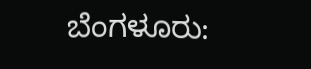ಬೆಂಗಳೂರು: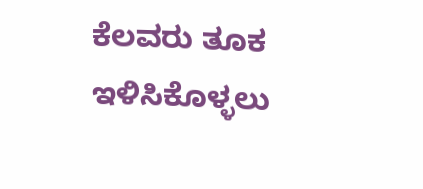ಕೆಲವರು ತೂಕ ಇಳಿಸಿಕೊಳ್ಳಲು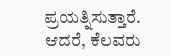ಪ್ರಯತ್ನಿಸುತ್ತಾರೆ. ಆದರೆ, ಕೆಲವರು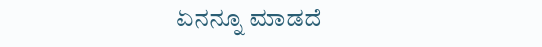ಏನನ್ನೂ ಮಾಡದೆ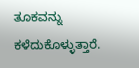ತೂಕವನ್ನು ಕಳೆದುಕೊಳ್ಳುತ್ತಾರೆ.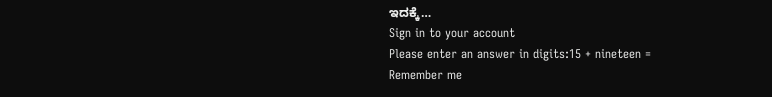ಇದಕ್ಕೆ…
Sign in to your account
Please enter an answer in digits:15 + nineteen =
Remember me